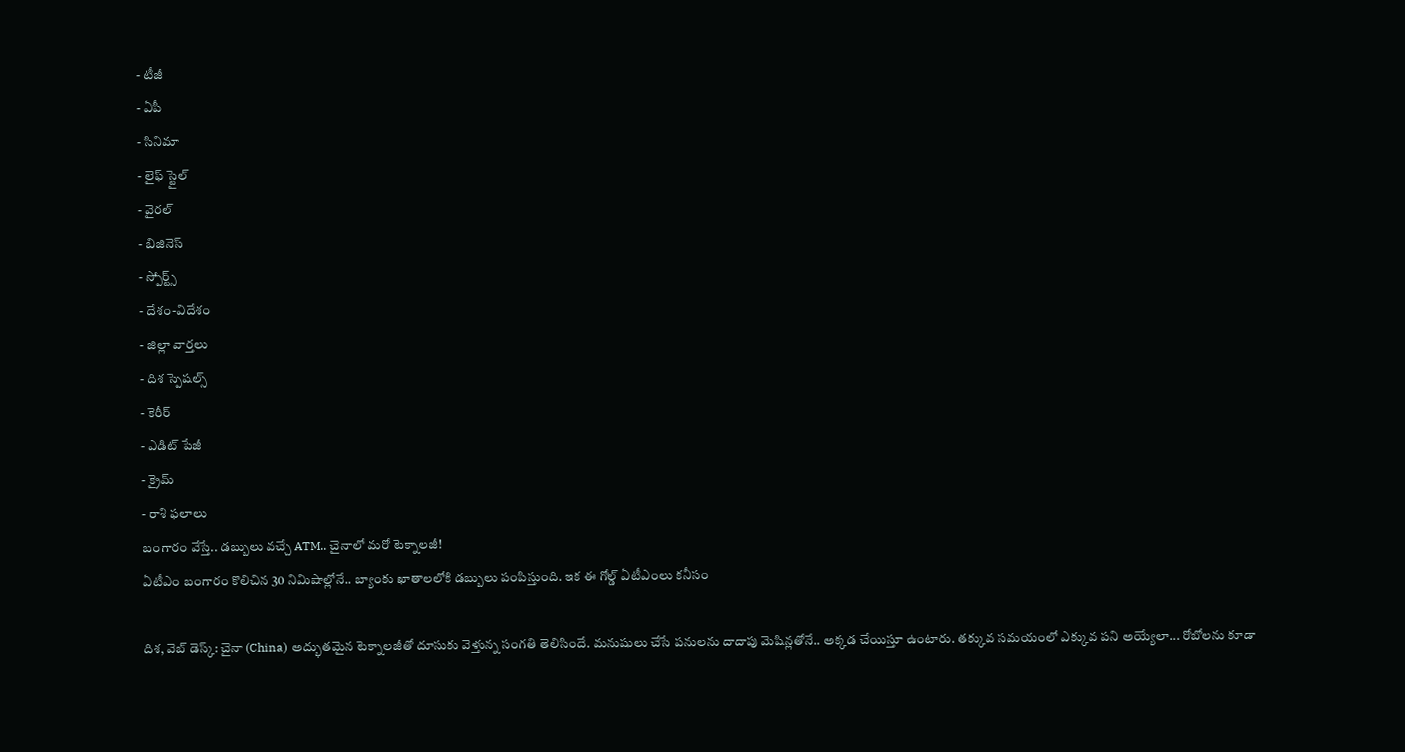- టీజీ
- ఏపీ
- సినిమా
- లైఫ్ స్టైల్
- వైరల్
- బిజినెస్
- స్పోర్ట్స్
- దేశం-విదేశం
- జిల్లా వార్తలు
- దిశ స్పెషల్స్
- కెరీర్
- ఎడిట్ పేజీ
- క్రైమ్
- రాశి ఫలాలు
బంగారం వేస్తే.. డబ్బులు వచ్చే ATM.. చైనాలో మరో టెక్నాలజీ!
ఏటీఎం బంగారం కొలిచిన 30 నిమిషాల్లోనే.. బ్యాంకు ఖాతాలలోకి డబ్బులు పంపిస్తుంది. ఇక ఈ గోల్డ్ ఏటీఎంలు కనీసం

దిశ, వెబ్ డెస్క్: చైనా (China) అద్భుతమైన టెక్నాలజీతో దూసుకు వెళ్తున్న సంగతి తెలిసిందే. మనుషులు చేసే పనులను దాదాపు మెషిన్లతోనే.. అక్కడ చేయిస్తూ ఉంటారు. తక్కువ సమయంలో ఎక్కువ పని అయ్యేలా... రోబోలను కూడా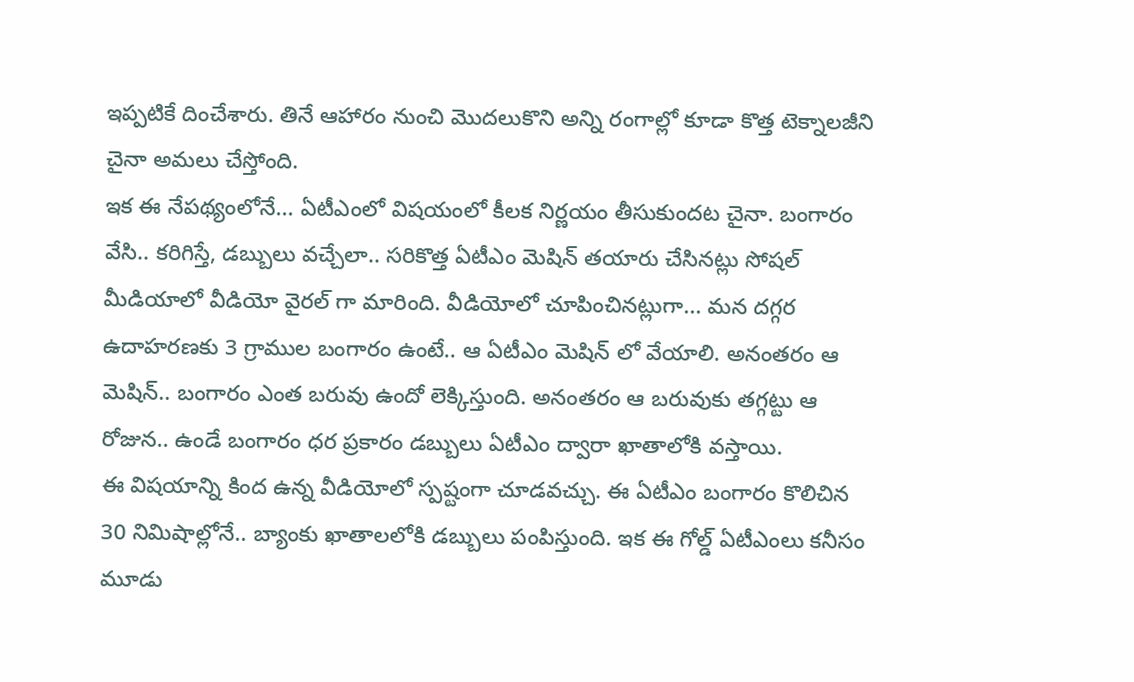ఇప్పటికే దించేశారు. తినే ఆహారం నుంచి మొదలుకొని అన్ని రంగాల్లో కూడా కొత్త టెక్నాలజీని చైనా అమలు చేస్తోంది.
ఇక ఈ నేపథ్యంలోనే... ఏటీఎంలో విషయంలో కీలక నిర్ణయం తీసుకుందట చైనా. బంగారం వేసి.. కరిగిస్తే, డబ్బులు వచ్చేలా.. సరికొత్త ఏటీఎం మెషిన్ తయారు చేసినట్లు సోషల్ మీడియాలో వీడియో వైరల్ గా మారింది. వీడియోలో చూపించినట్లుగా... మన దగ్గర ఉదాహరణకు 3 గ్రాముల బంగారం ఉంటే.. ఆ ఏటీఎం మెషిన్ లో వేయాలి. అనంతరం ఆ మెషిన్.. బంగారం ఎంత బరువు ఉందో లెక్కిస్తుంది. అనంతరం ఆ బరువుకు తగ్గట్టు ఆ రోజున.. ఉండే బంగారం ధర ప్రకారం డబ్బులు ఏటీఎం ద్వారా ఖాతాలోకి వస్తాయి.
ఈ విషయాన్ని కింద ఉన్న వీడియోలో స్పష్టంగా చూడవచ్చు. ఈ ఏటీఎం బంగారం కొలిచిన 30 నిమిషాల్లోనే.. బ్యాంకు ఖాతాలలోకి డబ్బులు పంపిస్తుంది. ఇక ఈ గోల్డ్ ఏటీఎంలు కనీసం మూడు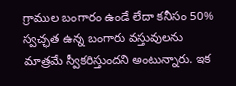గ్రాముల బంగారం ఉండే లేదా కనీసం 50% స్వచ్ఛత ఉన్న బంగారు వస్తువులను మాత్రమే స్వీకరిస్తుందని అంటున్నారు. ఇక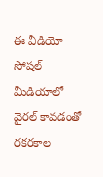ఈ వీడియో సోషల్ మీడియాలో వైరల్ కావడంతో రకరకాల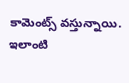కామెంట్స్ వస్తున్నాయి. ఇలాంటి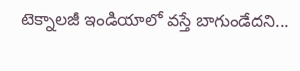టెక్నాలజీ ఇండియాలో వస్తే బాగుండేదని...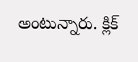అంటున్నారు. క్లిక్